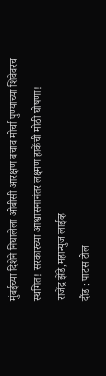मुंबईच्या दिशेने निघालेला ओबीसी आरक्षण बचाव मोर्चा पुण्याच्या शिवेवरच स्थगित! सरकारच्या आश्वासनानंतर लक्ष्मण हाकेंची मोठी घोषणा!
राजेंद्र झेंडे,महान्युज लाईव्ह
दौंड : पाटस टोल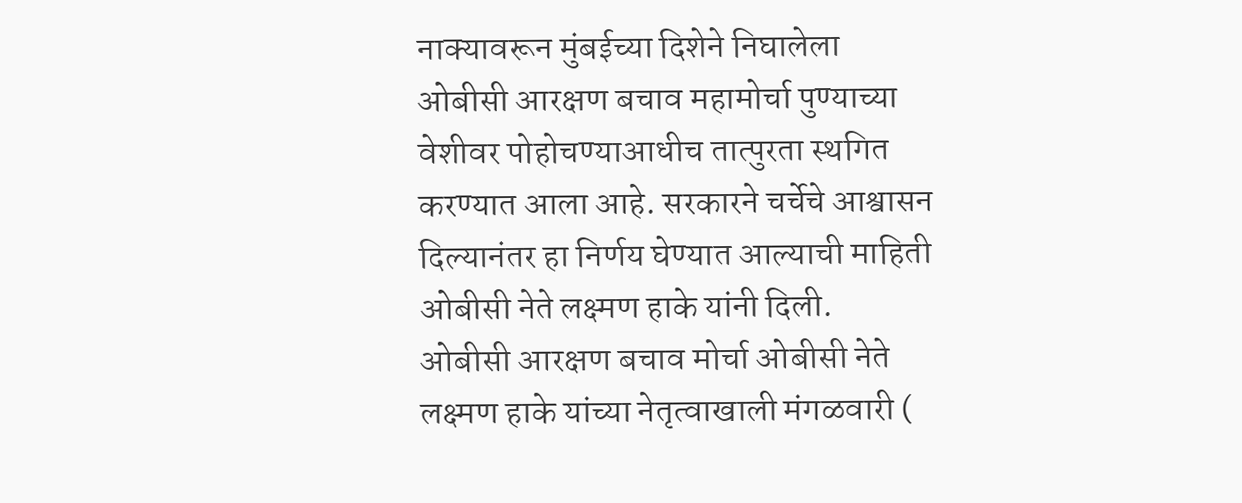नाक्यावरून मुंबईच्या दिशेने निघालेला ओबीसी आरक्षण बचाव महामोर्चा पुण्याच्या वेशीवर पोहोचण्याआधीच तात्पुरता स्थगित करण्यात आला आहे. सरकारने चर्चेचे आश्वासन दिल्यानंतर हा निर्णय घेण्यात आल्याची माहिती ओबीसी नेते लक्ष्मण हाके यांनी दिली.
ओबीसी आरक्षण बचाव मोर्चा ओबीसी नेते लक्ष्मण हाके यांच्या नेतृत्वाखाली मंगळवारी (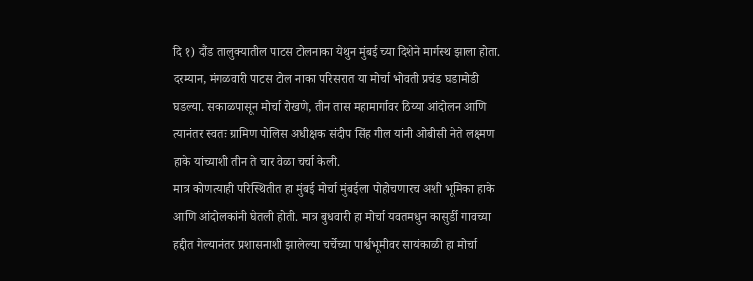दि १) दौंड तालुक्यातील पाटस टोलनाका येथुन मुंबई च्या दिशेने मार्गस्थ झाला होता. दरम्यान, मंगळवारी पाटस टोल नाका परिसरात या मोर्चा भोवती प्रचंड घडामोडी घडल्या. सकाळपासून मोर्चा रोखणे, तीन तास महामार्गावर ठिय्या आंदोलन आणि त्यानंतर स्वतः ग्रामिण पोलिस अधीक्षक संदीप सिंह गील यांनी ओबीसी नेते लक्ष्मण हाके यांच्याशी तीन ते चार वेळा चर्चा केली.
मात्र कोणत्याही परिस्थितीत हा मुंबई मोर्चा मुंबईला पोहोचणारच अशी भूमिका हाके आणि आंदोलकांनी घेतली होती. मात्र बुधवारी हा मोर्चा यवतमधुन कासुर्डी गावच्या हद्दीत गेल्यानंतर प्रशासनाशी झालेल्या चर्चेच्या पार्श्वभूमीवर सायंकाळी हा मोर्चा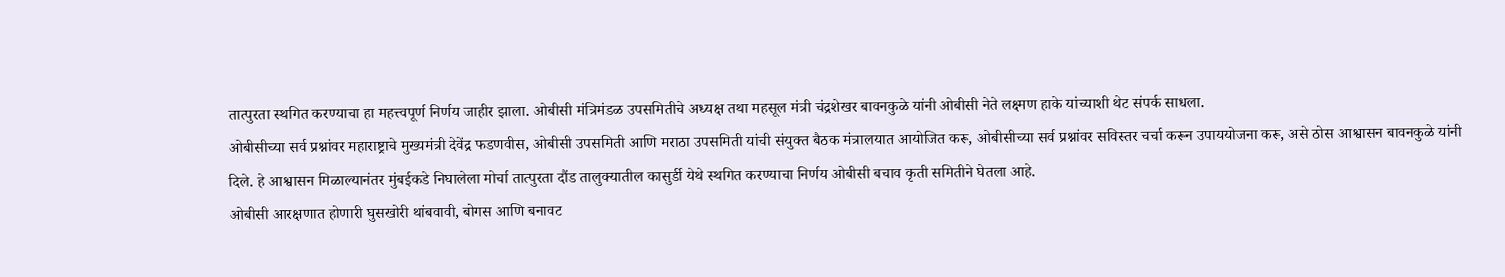तात्पुरता स्थगित करण्याचा हा महत्त्वपूर्ण निर्णय जाहीर झाला. ओबीसी मंत्रिमंडळ उपसमितीचे अध्यक्ष तथा महसूल मंत्री चंद्रशेखर बावनकुळे यांनी ओबीसी नेते लक्ष्मण हाके यांच्याशी थेट संपर्क साधला.
ओबीसीच्या सर्व प्रश्नांवर महाराष्ट्राचे मुख्यमंत्री देवेंद्र फडणवीस, ओबीसी उपसमिती आणि मराठा उपसमिती यांची संयुक्त बैठक मंत्रालयात आयोजित करू, ओबीसीच्या सर्व प्रश्नांवर सविस्तर चर्चा करून उपाययोजना करू, असे ठोस आश्वासन बावनकुळे यांनी दिले. हे आश्वासन मिळाल्यानंतर मुंबईकडे निघालेला मोर्चा तात्पुरता दौंड तालुक्यातील कासुर्डी येथे स्थगित करण्याचा निर्णय ओबीसी बचाव कृती समितीने घेतला आहे.
ओबीसी आरक्षणात होणारी घुसखोरी थांबवावी, बोगस आणि बनावट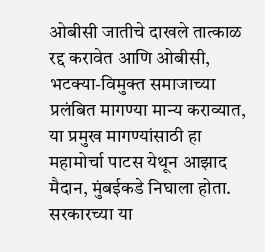ओबीसी जातीचे दाखले तात्काळ रद्द करावेत आणि ओबीसी, भटक्या-विमुक्त समाजाच्या प्रलंबित मागण्या मान्य कराव्यात, या प्रमुख मागण्यांसाठी हा महामोर्चा पाटस येथून आझाद मैदान, मुंबईकडे निघाला होता. सरकारच्या या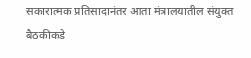सकारात्मक प्रतिसादानंतर आता मंत्रालयातील संयुक्त बैठकीकडे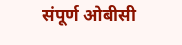संपूर्ण ओबीसी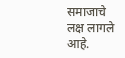समाजाचे लक्ष लागले आहे.